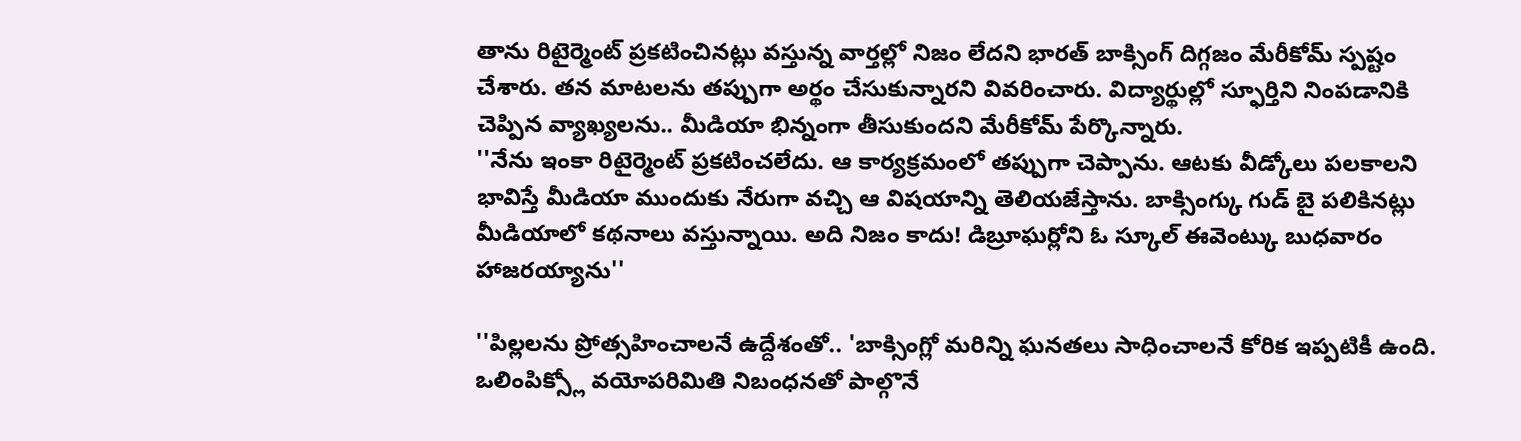తాను రిటైర్మెంట్ ప్రకటించినట్లు వస్తున్న వార్తల్లో నిజం లేదని భారత్ బాక్సింగ్ దిగ్గజం మేరీకోమ్ స్పష్టం చేశారు. తన మాటలను తప్పుగా అర్థం చేసుకున్నారని వివరించారు. విద్యార్థుల్లో స్ఫూర్తిని నింపడానికి చెప్పిన వ్యాఖ్యలను.. మీడియా భిన్నంగా తీసుకుందని మేరీకోమ్ పేర్కొన్నారు.
''నేను ఇంకా రిటైర్మెంట్ ప్రకటించలేదు. ఆ కార్యక్రమంలో తప్పుగా చెప్పాను. ఆటకు వీడ్కోలు పలకాలని భావిస్తే మీడియా ముందుకు నేరుగా వచ్చి ఆ విషయాన్ని తెలియజేస్తాను. బాక్సింగ్కు గుడ్ బై పలికినట్లు మీడియాలో కథనాలు వస్తున్నాయి. అది నిజం కాదు! డిబ్రూఘర్లోని ఓ స్కూల్ ఈవెంట్కు బుధవారం హాజరయ్యాను''

''పిల్లలను ప్రోత్సహించాలనే ఉద్దేశంతో.. 'బాక్సింగ్లో మరిన్ని ఘనతలు సాధించాలనే కోరిక ఇప్పటికీ ఉంది. ఒలింపిక్స్లో వయోపరిమితి నిబంధనతో పాల్గొనే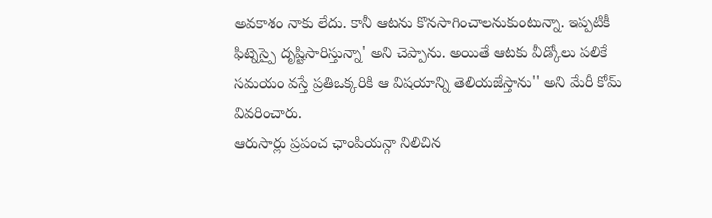అవకాశం నాకు లేదు. కానీ ఆటను కొనసాగించాలనుకుంటున్నా. ఇప్పటికీ ఫిట్నెస్పై దృష్టిసారిస్తున్నా' అని చెప్పాను. అయితే ఆటకు వీడ్కోలు పలికే సమయం వస్తే ప్రతిఒక్కరికి ఆ విషయాన్ని తెలియజేస్తాను'' అని మేరీ కోమ్ వివరించారు.
ఆరుసార్లు ప్రపంచ ఛాంపియన్గా నిలిచిన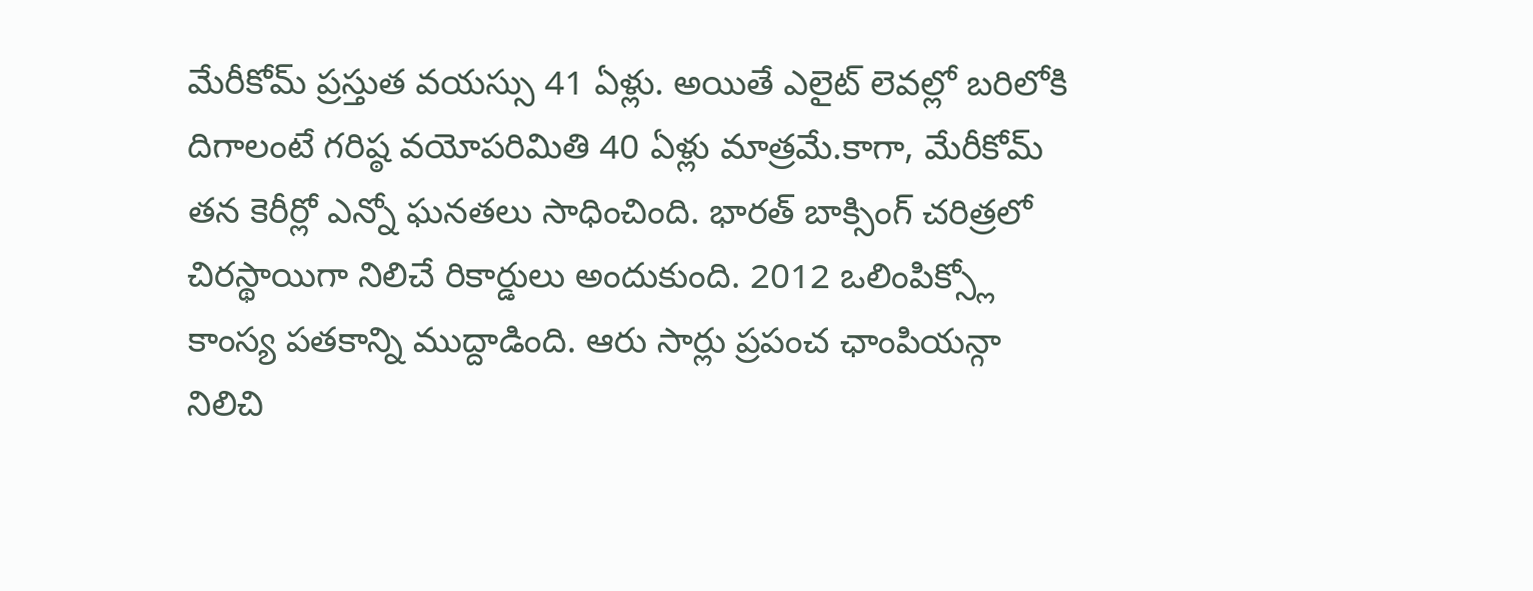మేరీకోమ్ ప్రస్తుత వయస్సు 41 ఏళ్లు. అయితే ఎలైట్ లెవల్లో బరిలోకి దిగాలంటే గరిష్ఠ వయోపరిమితి 40 ఏళ్లు మాత్రమే.కాగా, మేరీకోమ్ తన కెరీర్లో ఎన్నో ఘనతలు సాధించింది. భారత్ బాక్సింగ్ చరిత్రలో చిరస్థాయిగా నిలిచే రికార్డులు అందుకుంది. 2012 ఒలింపిక్స్లో కాంస్య పతకాన్ని ముద్దాడింది. ఆరు సార్లు ప్రపంచ ఛాంపియన్గా నిలిచి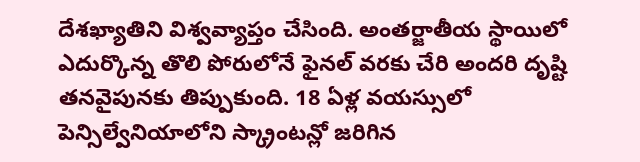దేశఖ్యాతిని విశ్వవ్యాప్తం చేసింది. అంతర్జాతీయ స్థాయిలో ఎదుర్కొన్న తొలి పోరులోనే ఫైనల్ వరకు చేరి అందరి దృష్టి తనవైపునకు తిప్పుకుంది. 18 ఏళ్ల వయస్సులో పెన్సిల్వేనియాలోని స్క్రాంటన్లో జరిగిన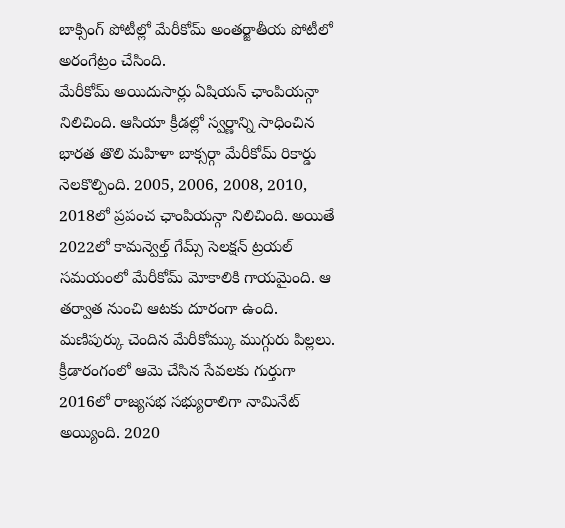బాక్సింగ్ పోటీల్లో మేరీకోమ్ అంతర్జాతీయ పోటీలో అరంగేట్రం చేసింది.
మేరీకోమ్ అయిదుసార్లు ఏషియన్ ఛాంపియన్గా నిలిచింది. ఆసియా క్రీడల్లో స్వర్ణాన్ని సాధించిన భారత తొలి మహిళా బాక్సర్గా మేరీకోమ్ రికార్డు నెలకొల్పింది. 2005, 2006, 2008, 2010, 2018లో ప్రపంచ ఛాంపియన్గా నిలిచింది. అయితే 2022లో కామన్వెల్త్ గేమ్స్ సెలక్షన్ ట్రయల్ సమయంలో మేరీకోమ్ మోకాలికి గాయమైంది. ఆ తర్వాత నుంచి ఆటకు దూరంగా ఉంది. మణిపుర్కు చెందిన మేరీకోమ్కు ముగ్గురు పిల్లలు. క్రీడారంగంలో ఆమె చేసిన సేవలకు గుర్తుగా 2016లో రాజ్యసభ సభ్యురాలిగా నామినేట్ అయ్యింది. 2020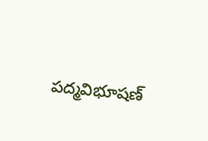పద్మవిభూషణ్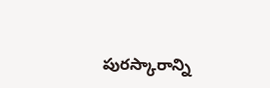పురస్కారాన్ని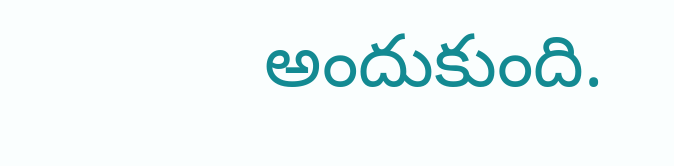అందుకుంది.